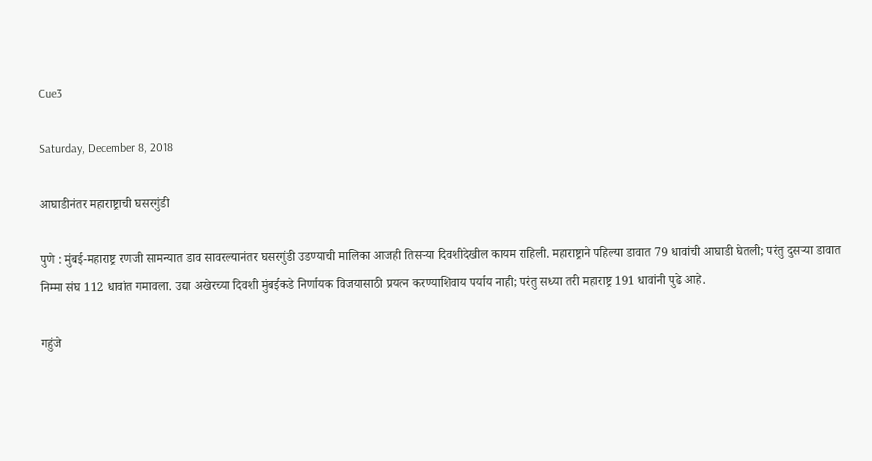Cue3

Saturday, December 8, 2018

आघाडीनंतर महाराष्ट्राची घसरगुंडी

पुणे : मुंबई-महाराष्ट्र रणजी सामन्यात डाव सावरल्यानंतर घसरगुंडी उडण्याची मालिका आजही तिसऱ्या दिवशीदेखील कायम राहिली. महाराष्ट्राने पहिल्या डावात 79 धावांची आघाडी घेतली; परंतु दुसऱ्या डावात निम्मा संघ 112 धावांत गमावला. उद्या अखेरच्या दिवशी मुंबईकडे निर्णायक विजयासाठी प्रयत्न करण्याशिवाय पर्याय नाही; परंतु सध्या तरी महाराष्ट्र 191 धावांनी पुढे आहे.

गहुंजे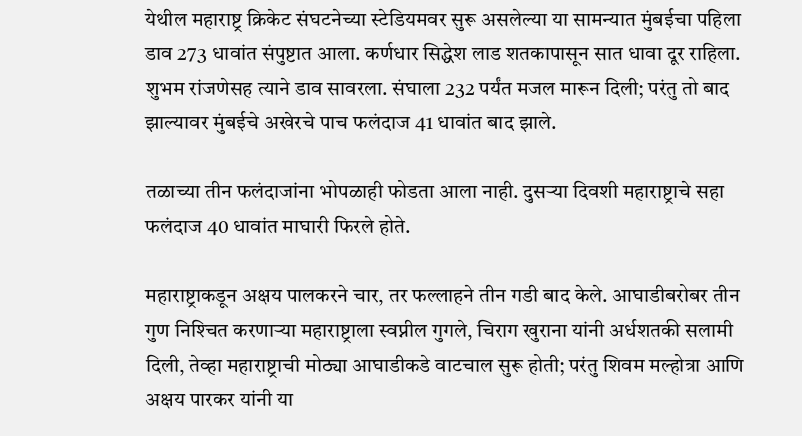येथील महाराष्ट्र क्रिकेट संघटनेच्या स्टेडियमवर सुरू असलेल्या या सामन्यात मुंबईचा पहिला डाव 273 धावांत संपुष्टात आला. कर्णधार सिद्धेश लाड शतकापासून सात धावा दूर राहिला. शुभम रांजणेसह त्याने डाव सावरला. संघाला 232 पर्यंत मजल मारून दिली; परंतु तो बाद झाल्यावर मुंबईचे अखेरचे पाच फलंदाज 41 धावांत बाद झाले.

तळाच्या तीन फलंदाजांना भोपळाही फोडता आला नाही. दुसऱ्या दिवशी महाराष्ट्राचे सहा फलंदाज 40 धावांत माघारी फिरले होते.

महाराष्ट्राकडून अक्षय पालकरने चार, तर फल्लाहने तीन गडी बाद केले. आघाडीबरोबर तीन गुण निश्‍चित करणाऱ्या महाराष्ट्राला स्वप्नील गुगले, चिराग खुराना यांनी अर्धशतकी सलामी दिली, तेव्हा महाराष्ट्राची मोठ्या आघाडीकडे वाटचाल सुरू होती; परंतु शिवम मल्होत्रा आणि अक्षय पारकर यांनी या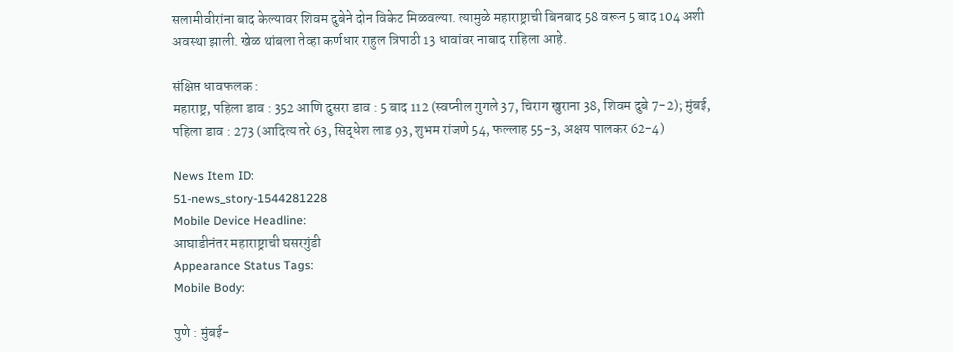सलामीवीरांना बाद केल्यावर शिवम दुबेने दोन विकेट मिळवल्या. त्यामुळे महाराष्ट्राची बिनबाद 58 वरून 5 बाद 104 अशी अवस्था झाली. खेळ थांबला तेव्हा कर्णधार राहुल त्रिपाठी 13 धावांवर नाबाद राहिला आहे.

संक्षिप्त धावफलक :
महाराष्ट्र, पहिला डाव : 352 आणि दुसरा डाव : 5 बाद 112 (स्वप्नील गुगले 37, चिराग खुराना 38, शिवम दुबे 7-2); मुंबई, पहिला डाव : 273 (आदित्य तरे 63, सिद्धेश लाड 93, शुभम रांजणे 54, फल्लाह 55-3, अक्षय पालकर 62-4)

News Item ID:
51-news_story-1544281228
Mobile Device Headline:
आघाडीनंतर महाराष्ट्राची घसरगुंडी
Appearance Status Tags:
Mobile Body:

पुणे : मुंबई-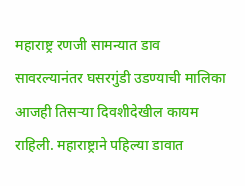महाराष्ट्र रणजी सामन्यात डाव सावरल्यानंतर घसरगुंडी उडण्याची मालिका आजही तिसऱ्या दिवशीदेखील कायम राहिली. महाराष्ट्राने पहिल्या डावात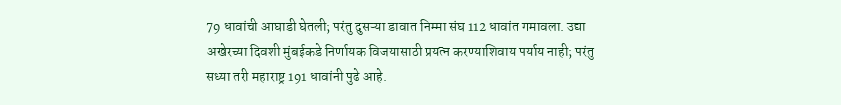79 धावांची आघाडी घेतली; परंतु दुसऱ्या डावात निम्मा संघ 112 धावांत गमावला. उद्या अखेरच्या दिवशी मुंबईकडे निर्णायक विजयासाठी प्रयत्न करण्याशिवाय पर्याय नाही; परंतु सध्या तरी महाराष्ट्र 191 धावांनी पुढे आहे.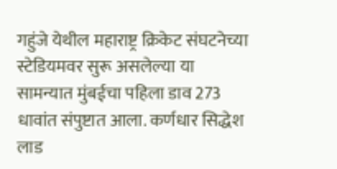गहुंजे येथील महाराष्ट्र क्रिकेट संघटनेच्या स्टेडियमवर सुरू असलेल्या या सामन्यात मुंबईचा पहिला डाव 273 धावांत संपुष्टात आला. कर्णधार सिद्धेश लाड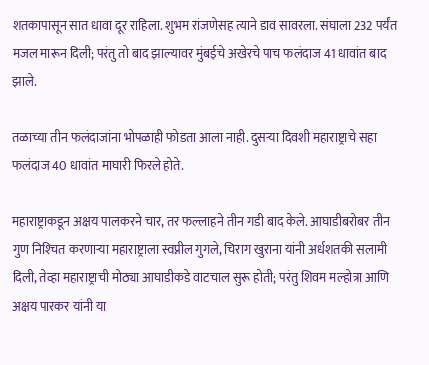शतकापासून सात धावा दूर राहिला. शुभम रांजणेसह त्याने डाव सावरला. संघाला 232 पर्यंत मजल मारून दिली; परंतु तो बाद झाल्यावर मुंबईचे अखेरचे पाच फलंदाज 41 धावांत बाद झाले.

तळाच्या तीन फलंदाजांना भोपळाही फोडता आला नाही. दुसऱ्या दिवशी महाराष्ट्राचे सहा फलंदाज 40 धावांत माघारी फिरले होते.

महाराष्ट्राकडून अक्षय पालकरने चार, तर फल्लाहने तीन गडी बाद केले. आघाडीबरोबर तीन गुण निश्‍चित करणाऱ्या महाराष्ट्राला स्वप्नील गुगले, चिराग खुराना यांनी अर्धशतकी सलामी दिली, तेव्हा महाराष्ट्राची मोठ्या आघाडीकडे वाटचाल सुरू होती; परंतु शिवम मल्होत्रा आणि अक्षय पारकर यांनी या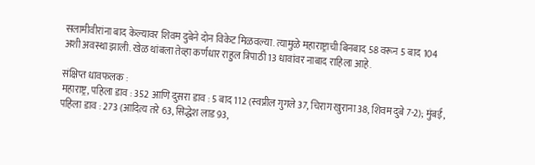सलामीवीरांना बाद केल्यावर शिवम दुबेने दोन विकेट मिळवल्या. त्यामुळे महाराष्ट्राची बिनबाद 58 वरून 5 बाद 104 अशी अवस्था झाली. खेळ थांबला तेव्हा कर्णधार राहुल त्रिपाठी 13 धावांवर नाबाद राहिला आहे.

संक्षिप्त धावफलक :
महाराष्ट्र, पहिला डाव : 352 आणि दुसरा डाव : 5 बाद 112 (स्वप्नील गुगले 37, चिराग खुराना 38, शिवम दुबे 7-2); मुंबई, पहिला डाव : 273 (आदित्य तरे 63, सिद्धेश लाड 93,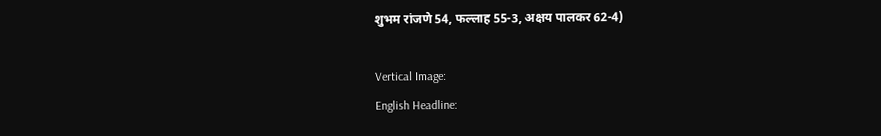शुभम रांजणे 54, फल्लाह 55-3, अक्षय पालकर 62-4)

Vertical Image:
English Headline: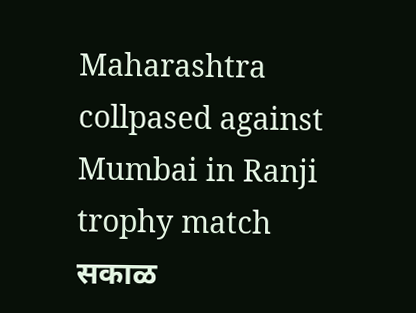Maharashtra collpased against Mumbai in Ranji trophy match
सकाळ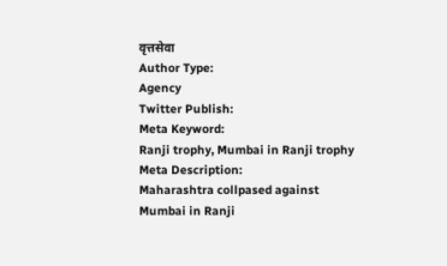वृत्तसेवा
Author Type:
Agency
Twitter Publish:
Meta Keyword:
Ranji trophy, Mumbai in Ranji trophy
Meta Description:
Maharashtra collpased against Mumbai in Ranji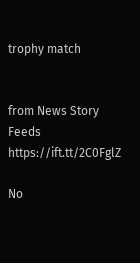trophy match


from News Story Feeds https://ift.tt/2C0FglZ

No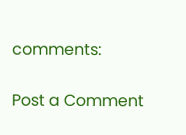comments:

Post a Comment